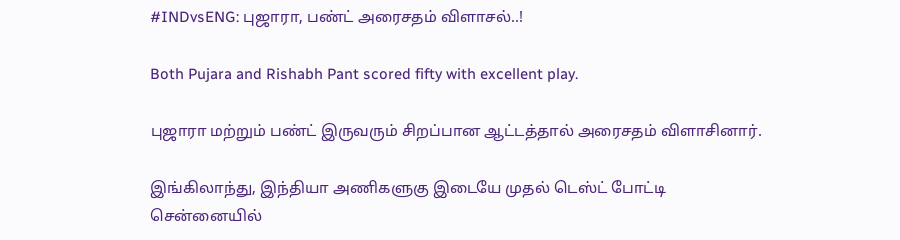#INDvsENG: புஜாரா, பண்ட் அரைசதம் விளாசல்..!

Both Pujara and Rishabh Pant scored fifty with excellent play.

புஜாரா மற்றும் பண்ட் இருவரும் சிறப்பான ஆட்டத்தால் அரைசதம் விளாசினார்.

இங்கிலாந்து, இந்தியா அணிகளுகு இடையே முதல் டெஸ்ட் போட்டி சென்னையில்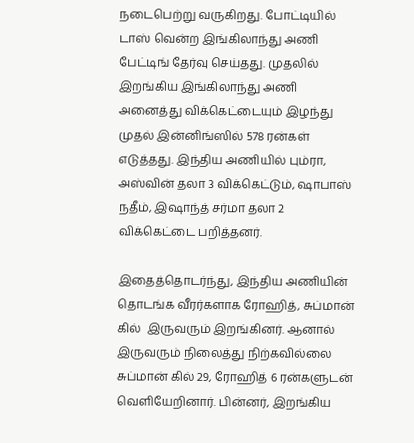நடைபெற்று வருகிறது. போட்டியில் டாஸ் வென்ற இங்கிலாந்து அணி பேட்டிங் தேர்வு செய்தது. முதலில் இறங்கிய இங்கிலாந்து அணி அனைத்து விக்கெட்டையும் இழந்து முதல் இன்னிங்ஸில் 578 ரன்கள் எடுத்தது. இந்திய அணியில் பும்ரா, அஸ்வின் தலா 3 விக்கெட்டும், ஷாபாஸ் நதீம், இஷாந்த் சர்மா தலா 2 விக்கெட்டை பறித்தனர்.

இதைத்தொடர்ந்து, இந்திய அணியின் தொடங்க வீரர்களாக ரோஹித், சுப்மான் கில்  இருவரும் இறங்கினர். ஆனால் இருவரும் நிலைத்து நிற்கவில்லை சுப்மான் கில் 29, ரோஹித் 6 ரன்களுடன் வெளியேறினார். பின்னர், இறங்கிய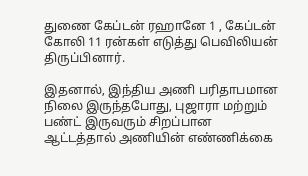துணை கேப்டன் ரஹானே 1 , கேப்டன் கோலி 11 ரன்கள் எடுத்து பெவிலியன் திருப்பினார்.

இதனால், இந்திய அணி பரிதாபமான நிலை இருந்தபோது, புஜாரா மற்றும் பண்ட் இருவரும் சிறப்பான ஆட்டத்தால் அணியின் எண்ணிக்கை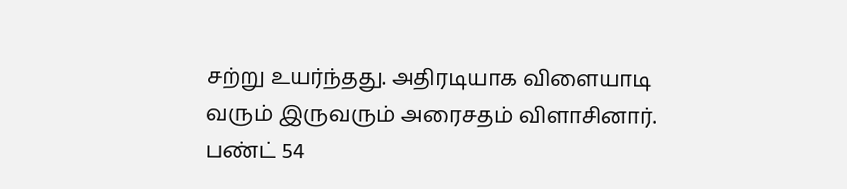சற்று உயர்ந்தது. அதிரடியாக விளையாடி வரும் இருவரும் அரைசதம் விளாசினார். பண்ட் 54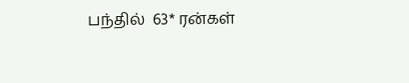பந்தில்  63* ரன்கள்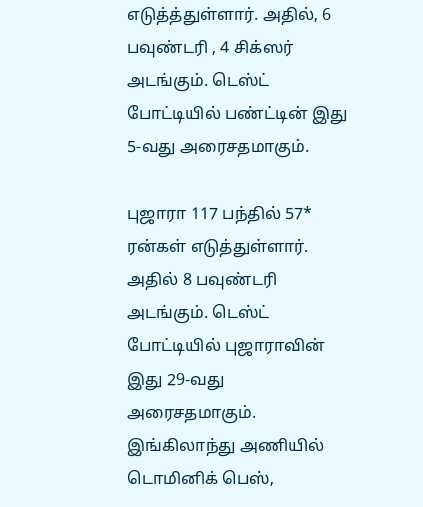எடுத்த்துள்ளார். அதில், 6 பவுண்டரி , 4 சிக்ஸர் அடங்கும். டெஸ்ட் போட்டியில் பண்ட்டின் இது 5-வது அரைசதமாகும்.

புஜாரா 117 பந்தில் 57* ரன்கள் எடுத்துள்ளார். அதில் 8 பவுண்டரி அடங்கும். டெஸ்ட் போட்டியில் புஜாராவின் இது 29-வது அரைசதமாகும். இங்கிலாந்து அணியில் டொமினிக் பெஸ்,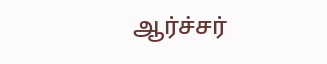ஆர்ச்சர்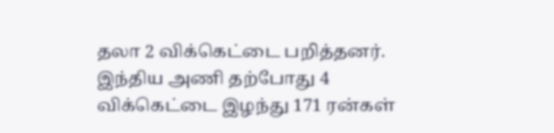தலா 2 விக்கெட்டை பறித்தனர். இந்திய அணி தற்போது 4 விக்கெட்டை இழந்து 171 ரன்கள்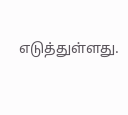எடுத்துள்ளது.